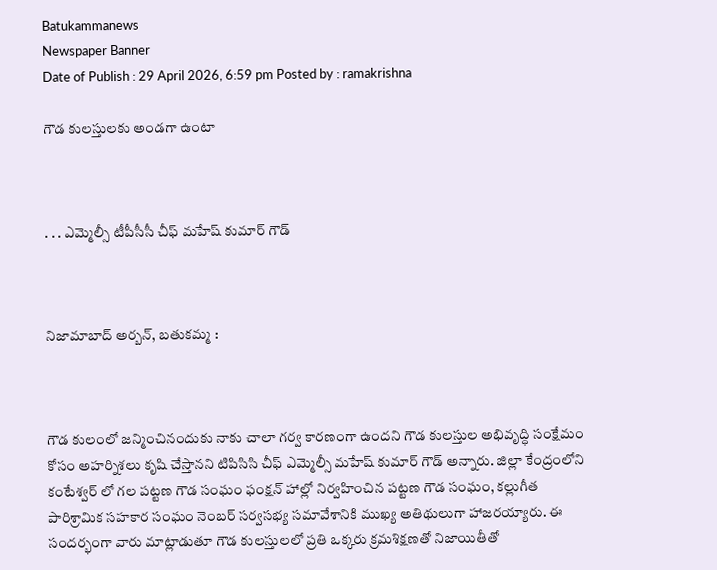Batukammanews
Newspaper Banner
Date of Publish : 29 April 2026, 6:59 pm Posted by : ramakrishna

గౌడ కులస్తులకు అండగా ఉంటా



. . . ఎమ్మెల్సీ టీపీసీసీ చీఫ్ మహేష్ కుమార్ గౌడ్



నిజామాబాద్ అర్బన్, బతుకమ్మ :



గౌడ కులంలో జన్మించినందుకు నాకు చాలా గర్వ కారణంగా ఉందని గౌడ కులస్తుల అభివృద్ధి సంక్షేమం కోసం అహర్నిశలు కృషి చేస్తానని టిపిసిసి చీఫ్ ఎమ్మెల్సీ మహేష్ కుమార్ గౌడ్ అన్నారు. జిల్లా కేంద్రంలోని కంటేశ్వర్ లో గల పట్టణ గౌడ సంఘం ఫంక్షన్ హాల్లో నిర్వహించిన పట్టణ గౌడ సంఘం, కల్లుగీత పారిశ్రామిక సహకార సంఘం నెంబర్ సర్వసభ్య సమావేశానికి ముఖ్య అతిథులుగా హాజరయ్యారు. ఈ సందర్భంగా వారు మాట్లాడుతూ గౌడ కులస్తులలో ప్రతి ఒక్కరు క్రమశిక్షణతో నిజాయితీతో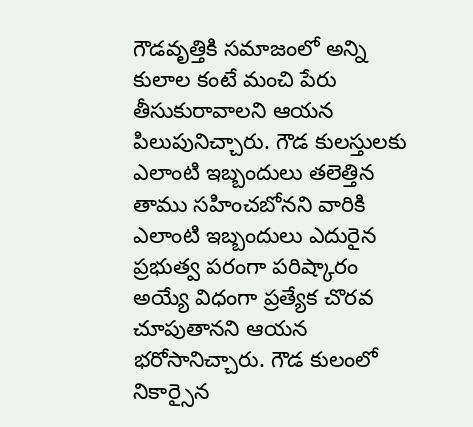గౌడవృత్తికి సమాజంలో అన్ని కులాల కంటే మంచి పేరు తీసుకురావాలని ఆయన పిలుపునిచ్చారు. గౌడ కులస్తులకు ఎలాంటి ఇబ్బందులు తలెత్తిన తాము సహించబోనని వారికి ఎలాంటి ఇబ్బందులు ఎదురైన ప్రభుత్వ పరంగా పరిష్కారం అయ్యే విధంగా ప్రత్యేక చొరవ చూపుతానని ఆయన భరోసానిచ్చారు. గౌడ కులంలో నికార్సైన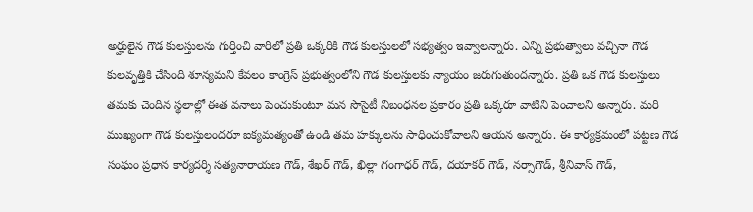అర్హులైన గౌడ కులస్తులను గుర్తించి వారిలో ప్రతి ఒక్కరికి గౌడ కులస్తులలో సభ్యత్వం ఇవ్వాలన్నారు. ఎన్ని ప్రభుత్వాలు వచ్చినా గౌడ కులవృత్తికి చేసింది శూన్యమని కేవలం కాంగ్రెస్ ప్రభుత్వంలోని గౌడ కులస్తులకు న్యాయం జరుగుతుందన్నారు. ప్రతి ఒక గౌడ కులస్తులు తమకు చెందిన స్థలాల్లో ఈత వనాలు పెంచుకుంటూ మన సొసైటీ నిబంధనల ప్రకారం ప్రతి ఒక్కరూ వాటిని పెంచాలని అన్నారు. మరి ముఖ్యంగా గౌడ కులస్తులందరూ ఐక్యమత్యంతో ఉండి తమ హక్కులను సాధించుకోవాలని ఆయన అన్నారు. ఈ కార్యక్రమంలో పట్టణ గౌడ సంఘం ప్రధాన కార్యదర్శి సత్యనారాయణ గౌడ్, శేఖర్ గౌడ్, ఖిల్లా గంగాధర్ గౌడ్, దయాకర్ గౌడ్, నర్సాగౌడ్, శ్రీనివాస్ గౌడ్,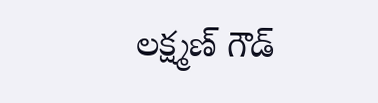లక్ష్మణ్ గౌడ్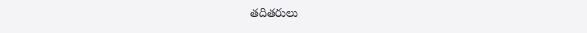తదితరులు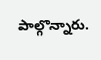పాల్గొన్నారు.